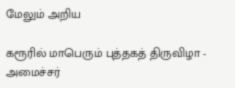மேலும் அறிய

கரூரில் மாபெரும் புத்தகத் திருவிழா - அமைச்சர்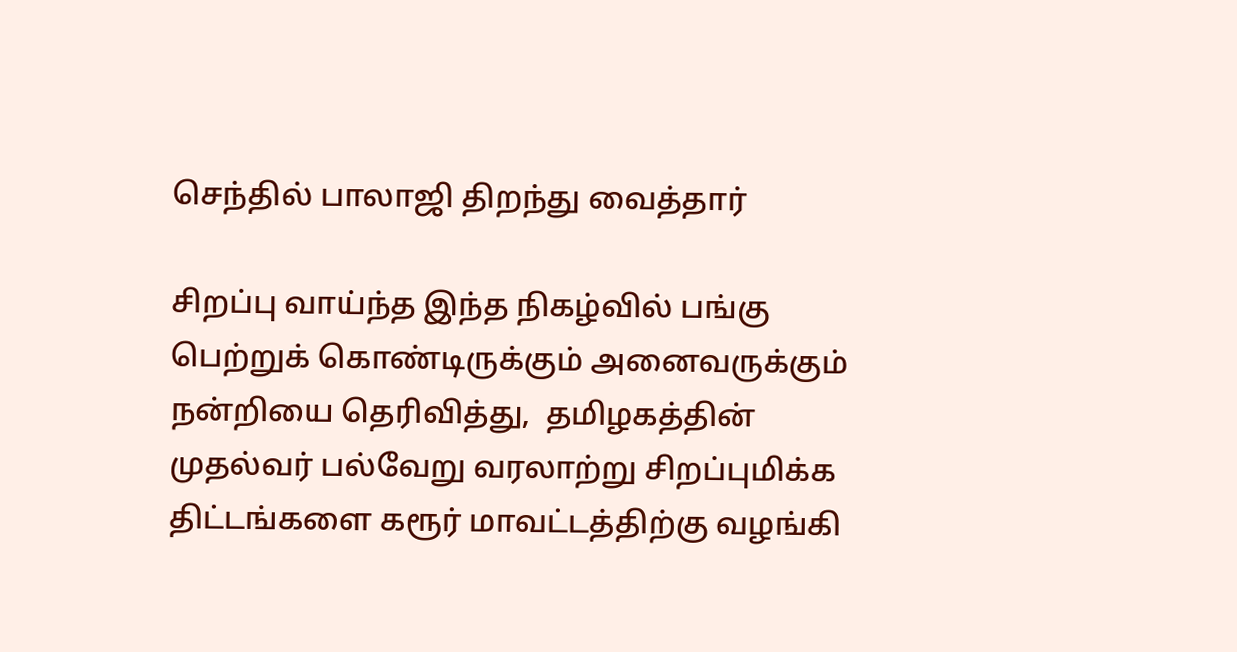செந்தில் பாலாஜி திறந்து வைத்தார்

சிறப்பு வாய்ந்த இந்த நிகழ்வில் பங்கு பெற்றுக் கொண்டிருக்கும் அனைவருக்கும் நன்றியை தெரிவித்து,  தமிழகத்தின் முதல்வர் பல்வேறு வரலாற்று சிறப்புமிக்க திட்டங்களை கரூர் மாவட்டத்திற்கு வழங்கி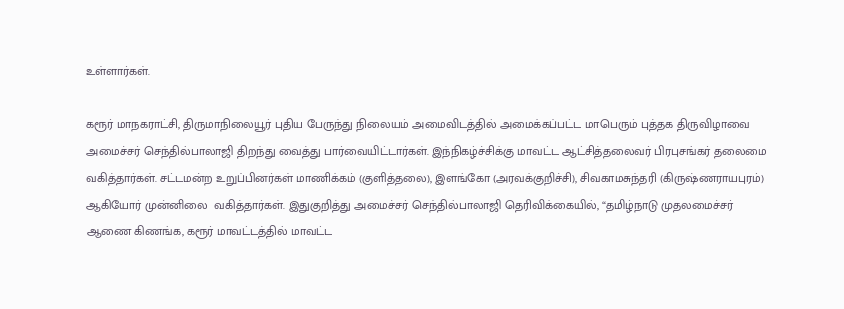உள்ளார்கள்.

கரூர் மாநகராட்சி, திருமாநிலையூர் புதிய பேருந்து நிலையம் அமைவிடத்தில் அமைக்கப்பட்ட மாபெரும் புத்தக திருவிழாவை அமைச்சர் செந்தில்பாலாஜி திறந்து வைத்து பார்வையிட்டார்கள். இந்நிகழ்ச்சிக்கு மாவட்ட ஆட்சித்தலைவர் பிரபுசங்கர் தலைமை வகித்தார்கள். சட்டமன்ற உறுப்பினர்கள் மாணிக்கம் (குளித்தலை), இளங்கோ (அரவக்குறிச்சி), சிவகாமசுந்தரி (கிருஷ்ணராயபுரம்) ஆகியோர் முன்னிலை  வகித்தார்கள். இதுகுறித்து அமைச்சர் செந்தில்பாலாஜி தெரிவிக்கையில், “தமிழ்நாடு முதலமைச்சர் ஆணை கிணங்க, கரூர் மாவட்டத்தில் மாவட்ட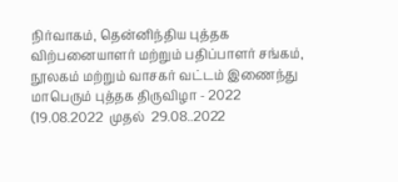நிர்வாகம், தென்னிந்திய புத்தக விற்பனையாளர் மற்றும் பதிப்பாளர் சங்கம், நூலகம் மற்றும் வாசகர் வட்டம் இணைந்து மாபெரும் புத்தக திருவிழா - 2022  (19.08.2022  முதல்  29.08..2022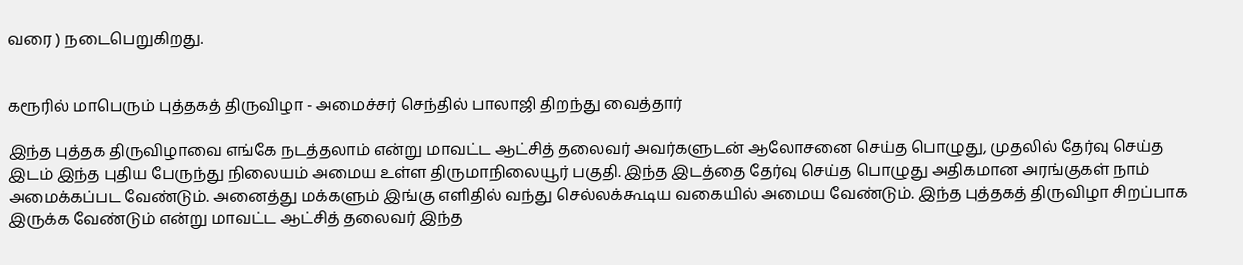வரை ) நடைபெறுகிறது.


கரூரில் மாபெரும் புத்தகத் திருவிழா - அமைச்சர் செந்தில் பாலாஜி திறந்து வைத்தார்

இந்த புத்தக திருவிழாவை எங்கே நடத்தலாம் என்று மாவட்ட ஆட்சித் தலைவர் அவர்களுடன் ஆலோசனை செய்த பொழுது, முதலில் தேர்வு செய்த இடம் இந்த புதிய பேருந்து நிலையம் அமைய உள்ள திருமாநிலையூர் பகுதி. இந்த இடத்தை தேர்வு செய்த பொழுது அதிகமான அரங்குகள் நாம் அமைக்கப்பட வேண்டும். அனைத்து மக்களும் இங்கு எளிதில் வந்து செல்லக்கூடிய வகையில் அமைய வேண்டும். இந்த புத்தகத் திருவிழா சிறப்பாக இருக்க வேண்டும் என்று மாவட்ட ஆட்சித் தலைவர் இந்த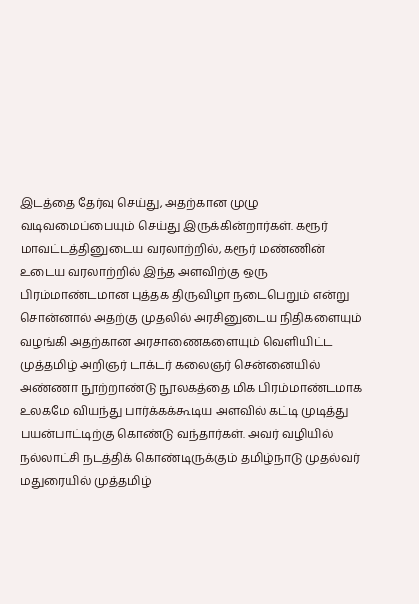இடத்தை தேர்வு செய்து, அதற்கான முழு வடிவமைப்பையும் செய்து இருக்கின்றார்கள். கரூர் மாவட்டத்தினுடைய வரலாற்றில், கரூர் மண்ணின் உடைய வரலாற்றில் இந்த அளவிற்கு ஒரு பிரம்மாண்டமான புத்தக திருவிழா நடைபெறும் என்று சொன்னால் அதற்கு முதலில் அரசினுடைய நிதிகளையும் வழங்கி அதற்கான அரசாணைகளையும் வெளியிட்ட முத்தமிழ் அறிஞர் டாக்டர் கலைஞர் சென்னையில் அண்ணா நூற்றாண்டு நூலகத்தை மிக பிரம்மாண்டமாக உலகமே வியந்து பார்க்கக்கூடிய அளவில் கட்டி முடித்து பயன்பாட்டிற்கு கொண்டு வந்தார்கள். அவர் வழியில் நல்லாட்சி நடத்திக் கொண்டிருக்கும் தமிழ்நாடு முதல்வர் மதுரையில் முத்தமிழ்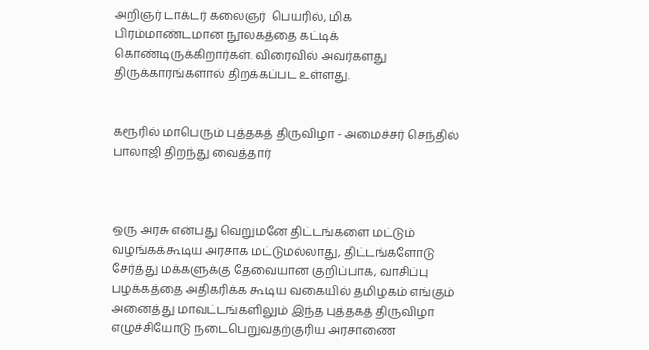அறிஞர் டாக்டர் கலைஞர்  பெயரில், மிக பிரம்மாண்டமான நூலகத்தை கட்டிக் கொண்டிருக்கிறார்கள். விரைவில் அவர்களது திருக்காரங்களால் திறக்கப்பட உள்ளது.


கரூரில் மாபெரும் புத்தகத் திருவிழா - அமைச்சர் செந்தில் பாலாஜி திறந்து வைத்தார்



ஒரு அரசு என்பது வெறுமனே திட்டங்களை மட்டும் வழங்கக்கூடிய அரசாக மட்டுமல்லாது, திட்டங்களோடு சேர்த்து மக்களுக்கு தேவையான குறிப்பாக, வாசிப்பு பழக்கத்தை அதிகரிக்க கூடிய வகையில் தமிழகம் எங்கும் அனைத்து மாவட்டங்களிலும் இந்த புத்தகத் திருவிழா எழுச்சியோடு நடைபெறுவதற்குரிய அரசாணை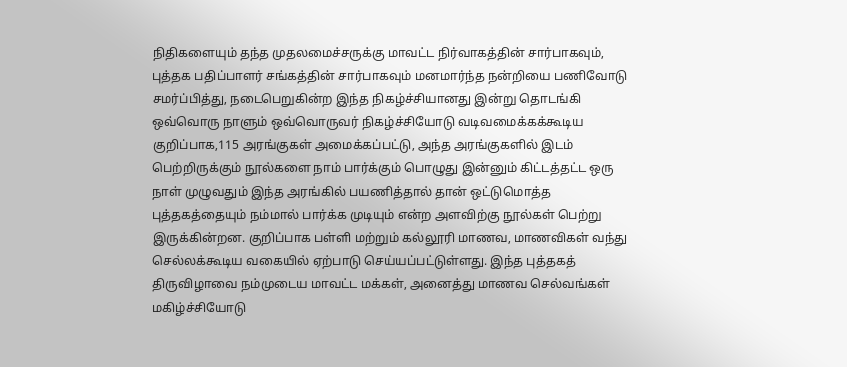நிதிகளையும் தந்த முதலமைச்சருக்கு மாவட்ட நிர்வாகத்தின் சார்பாகவும், புத்தக பதிப்பாளர் சங்கத்தின் சார்பாகவும் மனமார்ந்த நன்றியை பணிவோடு சமர்ப்பித்து, நடைபெறுகின்ற இந்த நிகழ்ச்சியானது இன்று தொடங்கி ஒவ்வொரு நாளும் ஒவ்வொருவர் நிகழ்ச்சியோடு வடிவமைக்கக்கூடிய குறிப்பாக,115 அரங்குகள் அமைக்கப்பட்டு, அந்த அரங்குகளில் இடம் பெற்றிருக்கும் நூல்களை நாம் பார்க்கும் பொழுது இன்னும் கிட்டத்தட்ட ஒரு நாள் முழுவதும் இந்த அரங்கில் பயணித்தால் தான் ஒட்டுமொத்த புத்தகத்தையும் நம்மால் பார்க்க முடியும் என்ற அளவிற்கு நூல்கள் பெற்று இருக்கின்றன. குறிப்பாக பள்ளி மற்றும் கல்லூரி மாணவ, மாணவிகள் வந்து செல்லக்கூடிய வகையில் ஏற்பாடு செய்யப்பட்டுள்ளது. இந்த புத்தகத் திருவிழாவை நம்முடைய மாவட்ட மக்கள், அனைத்து மாணவ செல்வங்கள் மகிழ்ச்சியோடு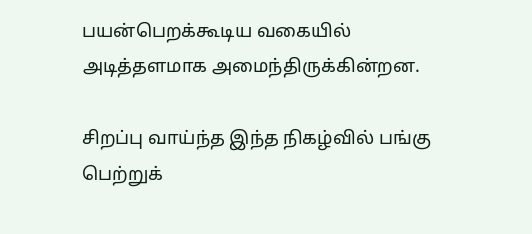பயன்பெறக்கூடிய வகையில் அடித்தளமாக அமைந்திருக்கின்றன.

சிறப்பு வாய்ந்த இந்த நிகழ்வில் பங்கு பெற்றுக்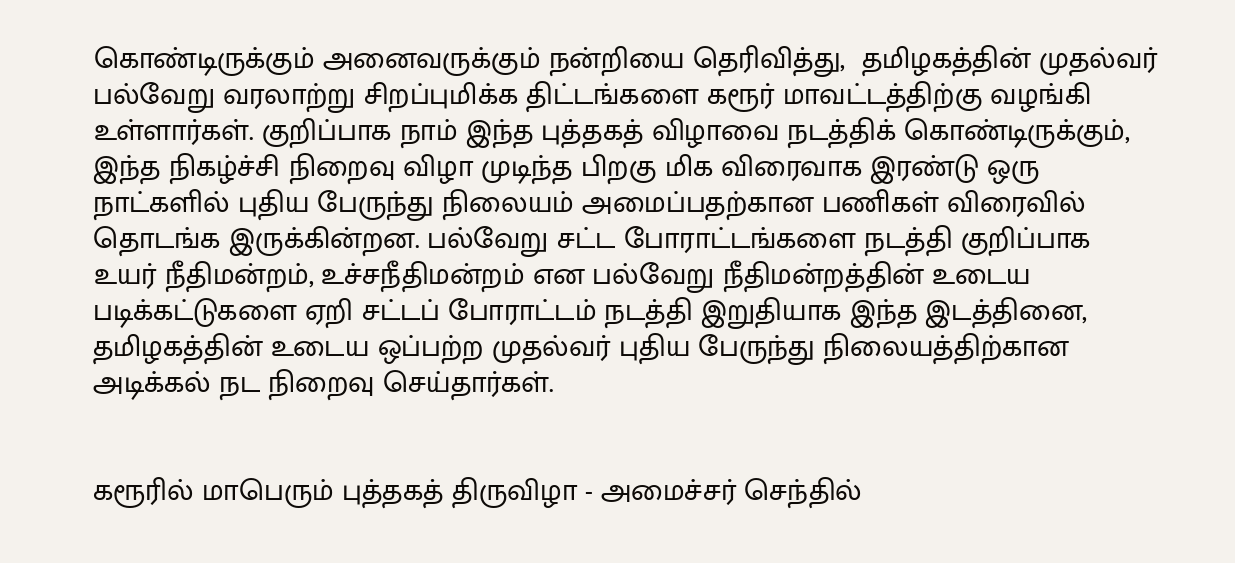கொண்டிருக்கும் அனைவருக்கும் நன்றியை தெரிவித்து,  தமிழகத்தின் முதல்வர் பல்வேறு வரலாற்று சிறப்புமிக்க திட்டங்களை கரூர் மாவட்டத்திற்கு வழங்கி உள்ளார்கள். குறிப்பாக நாம் இந்த புத்தகத் விழாவை நடத்திக் கொண்டிருக்கும், இந்த நிகழ்ச்சி நிறைவு விழா முடிந்த பிறகு மிக விரைவாக இரண்டு ஒரு நாட்களில் புதிய பேருந்து நிலையம் அமைப்பதற்கான பணிகள் விரைவில் தொடங்க இருக்கின்றன. பல்வேறு சட்ட போராட்டங்களை நடத்தி குறிப்பாக உயர் நீதிமன்றம், உச்சநீதிமன்றம் என பல்வேறு நீதிமன்றத்தின் உடைய படிக்கட்டுகளை ஏறி சட்டப் போராட்டம் நடத்தி இறுதியாக இந்த இடத்தினை, தமிழகத்தின் உடைய ஒப்பற்ற முதல்வர் புதிய பேருந்து நிலையத்திற்கான அடிக்கல் நட நிறைவு செய்தார்கள்.


கரூரில் மாபெரும் புத்தகத் திருவிழா - அமைச்சர் செந்தில்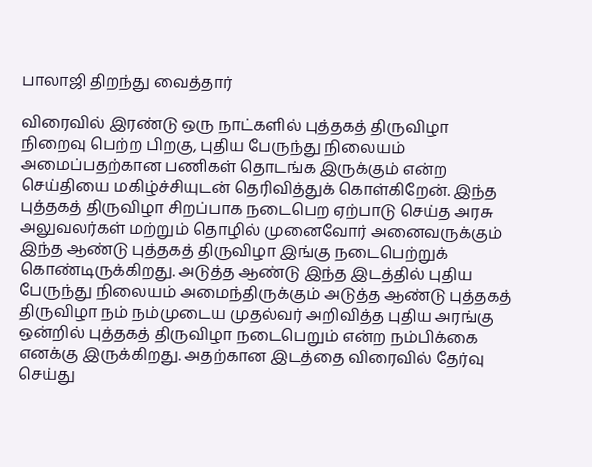பாலாஜி திறந்து வைத்தார்

விரைவில் இரண்டு ஒரு நாட்களில் புத்தகத் திருவிழா நிறைவு பெற்ற பிறகு, புதிய பேருந்து நிலையம் அமைப்பதற்கான பணிகள் தொடங்க இருக்கும் என்ற செய்தியை மகிழ்ச்சியுடன் தெரிவித்துக் கொள்கிறேன். இந்த புத்தகத் திருவிழா சிறப்பாக நடைபெற ஏற்பாடு செய்த அரசு அலுவலர்கள் மற்றும் தொழில் முனைவோர் அனைவருக்கும் இந்த ஆண்டு புத்தகத் திருவிழா இங்கு நடைபெற்றுக் கொண்டிருக்கிறது. அடுத்த ஆண்டு இந்த இடத்தில் புதிய பேருந்து நிலையம் அமைந்திருக்கும் அடுத்த ஆண்டு புத்தகத் திருவிழா நம் நம்முடைய முதல்வர் அறிவித்த புதிய அரங்கு ஒன்றில் புத்தகத் திருவிழா நடைபெறும் என்ற நம்பிக்கை எனக்கு இருக்கிறது. அதற்கான இடத்தை விரைவில் தேர்வு செய்து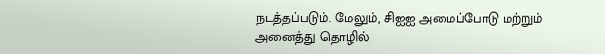நடத்தப்படும். மேலும், சிஐஐ அமைப்போடு மற்றும் அனைத்து தொழில்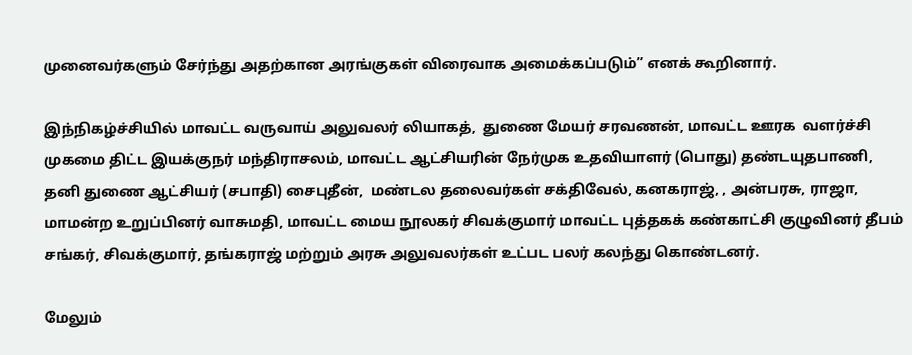முனைவர்களும் சேர்ந்து அதற்கான அரங்குகள் விரைவாக அமைக்கப்படும்” எனக் கூறினார்.

இந்நிகழ்ச்சியில் மாவட்ட வருவாய் அலுவலர் லியாகத்,  துணை மேயர் சரவணன், மாவட்ட ஊரக  வளர்ச்சி முகமை திட்ட இயக்குநர் மந்திராசலம், மாவட்ட ஆட்சியரின் நேர்முக உதவியாளர் (பொது) தண்டயுதபாணி, தனி துணை ஆட்சியர் (சபாதி) சைபுதீன்,  மண்டல தலைவர்கள் சக்திவேல், கனகராஜ், , அன்பரசு, ராஜா, மாமன்ற உறுப்பினர் வாசுமதி, மாவட்ட மைய நூலகர் சிவக்குமார் மாவட்ட புத்தகக் கண்காட்சி குழுவினர் தீபம் சங்கர், சிவக்குமார், தங்கராஜ் மற்றும் அரசு அலுவலர்கள் உட்பட பலர் கலந்து கொண்டனர்.

மேலும்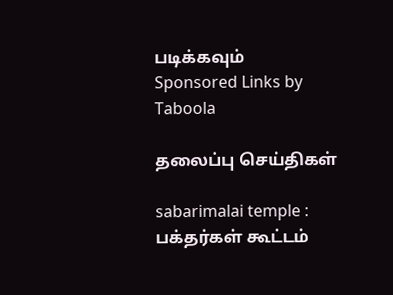படிக்கவும்
Sponsored Links by Taboola

தலைப்பு செய்திகள்

sabarimalai temple : பக்தர்கள் கூட்டம்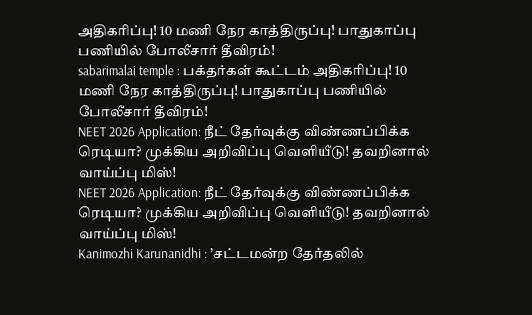அதிகரிப்பு! 10 மணி நேர காத்திருப்பு! பாதுகாப்பு பணியில் போலீசார் தீவிரம்!
sabarimalai temple : பக்தர்கள் கூட்டம் அதிகரிப்பு! 10 மணி நேர காத்திருப்பு! பாதுகாப்பு பணியில் போலீசார் தீவிரம்!
NEET 2026 Application: நீட் தேர்வுக்கு விண்ணப்பிக்க ரெடியா? முக்கிய அறிவிப்பு வெளியீடு! தவறினால் வாய்ப்பு மிஸ்!
NEET 2026 Application: நீட் தேர்வுக்கு விண்ணப்பிக்க ரெடியா? முக்கிய அறிவிப்பு வெளியீடு! தவறினால் வாய்ப்பு மிஸ்!
Kanimozhi Karunanidhi : ’சட்டமன்ற தேர்தலில்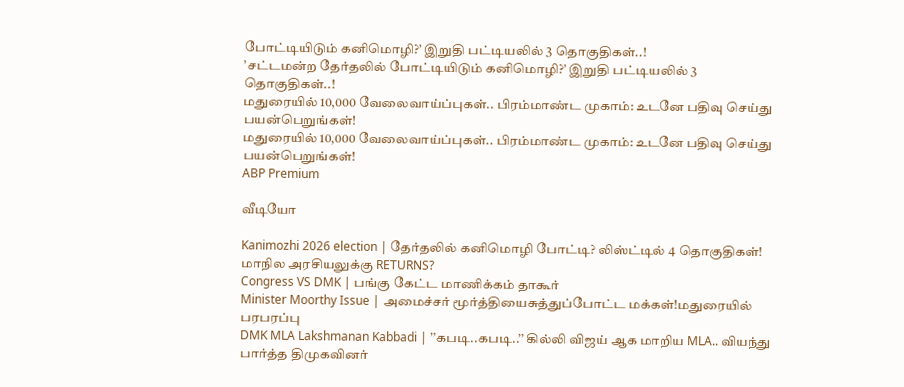போட்டியிடும் கனிமொழி?’ இறுதி பட்டியலில் 3 தொகுதிகள்..!
’சட்டமன்ற தேர்தலில் போட்டியிடும் கனிமொழி?’ இறுதி பட்டியலில் 3 தொகுதிகள்..!
மதுரையில் 10,000 வேலைவாய்ப்புகள்.. பிரம்மாண்ட முகாம்: உடனே பதிவு செய்து பயன்பெறுங்கள்!
மதுரையில் 10,000 வேலைவாய்ப்புகள்.. பிரம்மாண்ட முகாம்: உடனே பதிவு செய்து பயன்பெறுங்கள்!
ABP Premium

வீடியோ

Kanimozhi 2026 election | தேர்தலில் கனிமொழி போட்டி? லிஸ்ட்டில் 4 தொகுதிகள்! மாநில அரசியலுக்கு RETURNS?
Congress VS DMK | பங்கு கேட்ட மாணிக்கம் தாகூர்
Minister Moorthy Issue | அமைச்சர் மூர்த்தியைசுத்துப்போட்ட மக்கள்!மதுரையில் பரபரப்பு
DMK MLA Lakshmanan Kabbadi | ’’கபடி..கபடி..’’ கில்லி விஜய் ஆக மாறிய MLA.. வியந்து பார்த்த திமுகவினர்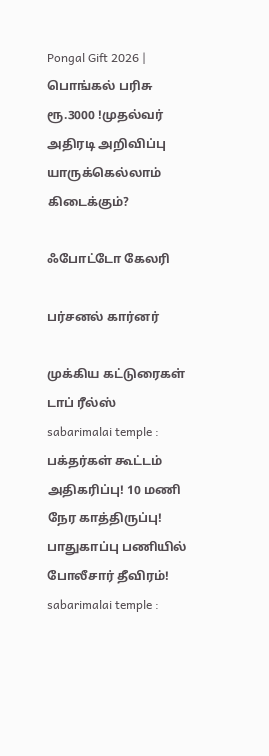Pongal Gift 2026 | பொங்கல் பரிசு ரூ.3000 !முதல்வர் அதிரடி அறிவிப்பு யாருக்கெல்லாம் கிடைக்கும்?

ஃபோட்டோ கேலரி

பர்சனல் கார்னர்

முக்கிய கட்டுரைகள்
டாப் ரீல்ஸ்
sabarimalai temple : பக்தர்கள் கூட்டம் அதிகரிப்பு! 10 மணி நேர காத்திருப்பு! பாதுகாப்பு பணியில் போலீசார் தீவிரம்!
sabarimalai temple :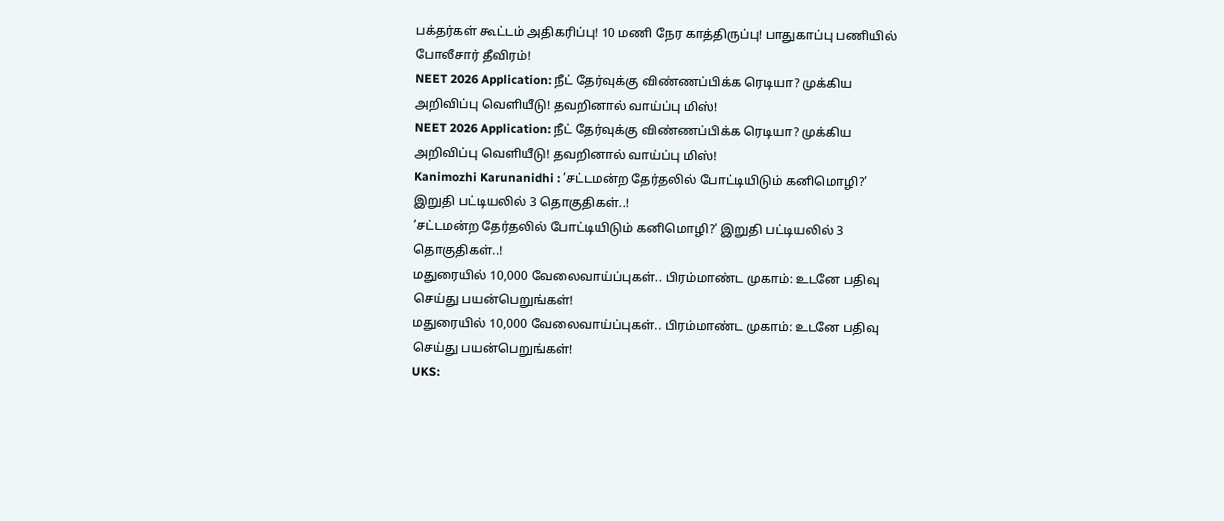பக்தர்கள் கூட்டம் அதிகரிப்பு! 10 மணி நேர காத்திருப்பு! பாதுகாப்பு பணியில் போலீசார் தீவிரம்!
NEET 2026 Application: நீட் தேர்வுக்கு விண்ணப்பிக்க ரெடியா? முக்கிய அறிவிப்பு வெளியீடு! தவறினால் வாய்ப்பு மிஸ்!
NEET 2026 Application: நீட் தேர்வுக்கு விண்ணப்பிக்க ரெடியா? முக்கிய அறிவிப்பு வெளியீடு! தவறினால் வாய்ப்பு மிஸ்!
Kanimozhi Karunanidhi : ’சட்டமன்ற தேர்தலில் போட்டியிடும் கனிமொழி?’ இறுதி பட்டியலில் 3 தொகுதிகள்..!
’சட்டமன்ற தேர்தலில் போட்டியிடும் கனிமொழி?’ இறுதி பட்டியலில் 3 தொகுதிகள்..!
மதுரையில் 10,000 வேலைவாய்ப்புகள்.. பிரம்மாண்ட முகாம்: உடனே பதிவு செய்து பயன்பெறுங்கள்!
மதுரையில் 10,000 வேலைவாய்ப்புகள்.. பிரம்மாண்ட முகாம்: உடனே பதிவு செய்து பயன்பெறுங்கள்!
UKS: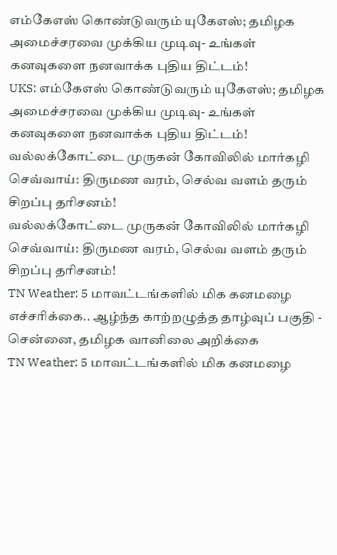எம்கேஎஸ் கொண்டுவரும் யுகேஎஸ்; தமிழக அமைச்சரவை முக்கிய முடிவு- உங்கள் கனவுகளை நனவாக்க புதிய திட்டம்!
UKS: எம்கேஎஸ் கொண்டுவரும் யுகேஎஸ்; தமிழக அமைச்சரவை முக்கிய முடிவு- உங்கள் கனவுகளை நனவாக்க புதிய திட்டம்!
வல்லக்கோட்டை முருகன் கோவிலில் மார்கழி செவ்வாய்: திருமண வரம், செல்வ வளம் தரும் சிறப்பு தரிசனம்!
வல்லக்கோட்டை முருகன் கோவிலில் மார்கழி செவ்வாய்: திருமண வரம், செல்வ வளம் தரும் சிறப்பு தரிசனம்!
TN Weather: 5 மாவட்டங்களில் மிக கனமழை எச்சரிக்கை.. ஆழ்ந்த காற்றழுத்த தாழ்வுப் பகுதி - சென்னை, தமிழக வானிலை அறிக்கை
TN Weather: 5 மாவட்டங்களில் மிக கனமழை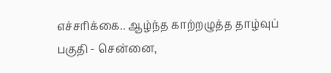எச்சரிக்கை.. ஆழ்ந்த காற்றழுத்த தாழ்வுப் பகுதி - சென்னை,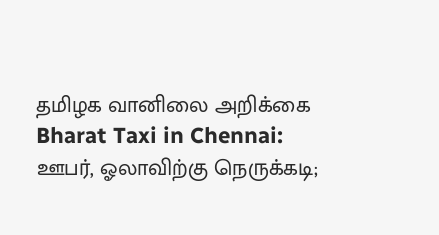தமிழக வானிலை அறிக்கை
Bharat Taxi in Chennai: ஊபர், ஓலாவிற்கு நெருக்கடி;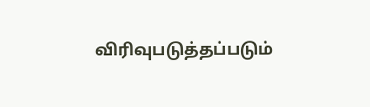விரிவுபடுத்தப்படும்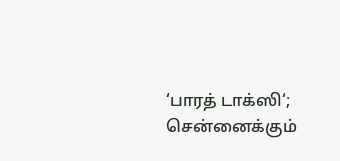‘பாரத் டாக்ஸி‘; சென்னைக்கும்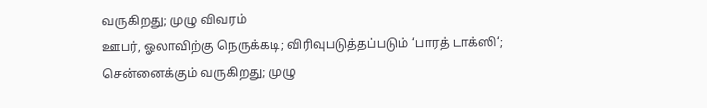வருகிறது; முழு விவரம்
ஊபர், ஓலாவிற்கு நெருக்கடி; விரிவுபடுத்தப்படும் ‘பாரத் டாக்ஸி‘; சென்னைக்கும் வருகிறது; முழு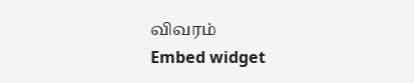விவரம்
Embed widget